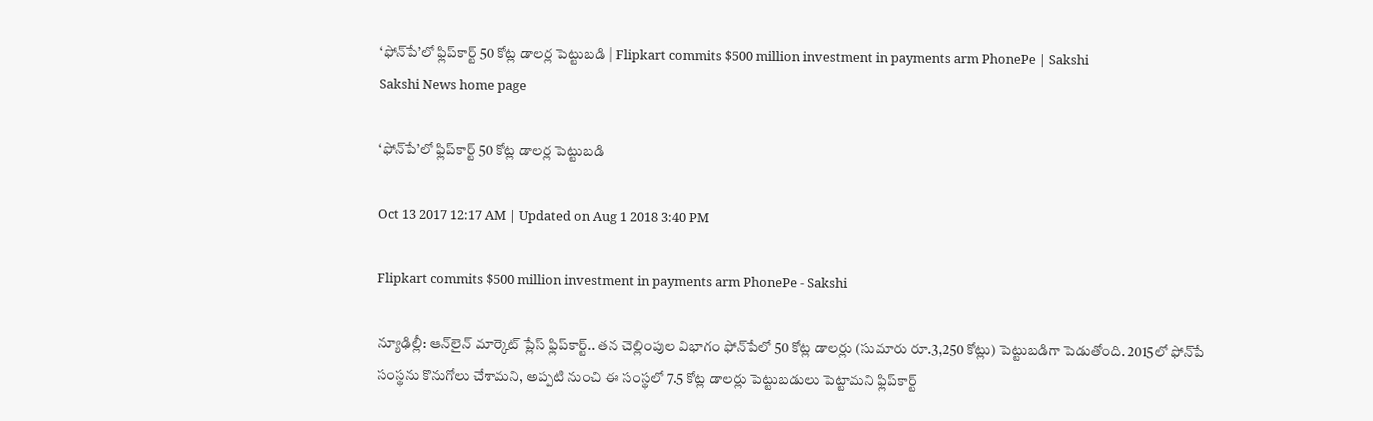‘ఫోన్‌పే’లో ఫ్లిప్‌కార్ట్‌ 50 కోట్ల డాలర్ల పెట్టుబడి | Flipkart commits $500 million investment in payments arm PhonePe | Sakshi
Sakshi News home page

‘ఫోన్‌పే’లో ఫ్లిప్‌కార్ట్‌ 50 కోట్ల డాలర్ల పెట్టుబడి

Oct 13 2017 12:17 AM | Updated on Aug 1 2018 3:40 PM

Flipkart commits $500 million investment in payments arm PhonePe - Sakshi

న్యూఢిల్లీ: ఆన్‌లైన్‌ మార్కెట్‌ ప్లేస్‌ ఫ్లిప్‌కార్ట్‌.. తన చెల్లింపుల విభాగం ఫోన్‌పేలో 50 కోట్ల డాలర్లు (సుమారు రూ.3,250 కోట్లు) పెట్టుబడిగా పెడుతోంది. 2015లో ఫోన్‌పే సంస్థను కొనుగోలు చేశామని, అప్పటి నుంచి ఈ సంస్థలో 7.5 కోట్ల డాలర్లు పెట్టుబడులు పెట్టామని ఫ్లిప్‌కార్ట్‌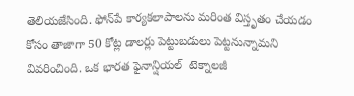తెలియజేసింది. ఫోన్‌పే కార్యకలాపాలను మరింత విస్తృతం చేయడం కోసం తాజాగా 50 కోట్ల డాలర్లు పెట్టుబడులు పెట్టనున్నామని వివరించింది. ఒక భారత ఫైనాన్షియల్‌  టెక్నాలజీ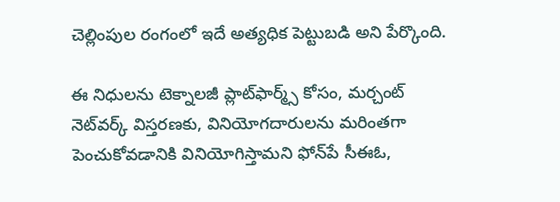చెల్లింపుల రంగంలో ఇదే అత్యధిక పెట్టుబడి అని పేర్కొంది.

ఈ నిధులను టెక్నాలజీ ప్లాట్‌ఫార్మ్స్‌ కోసం, మర్చంట్‌ నెట్‌వర్క్‌ విస్తరణకు, వినియోగదారులను మరింతగా పెంచుకోవడానికి వినియోగిస్తామని ఫోన్‌పే సీఈఓ,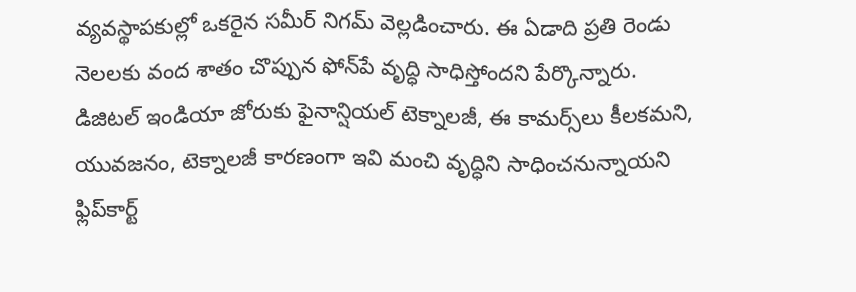వ్యవస్థాపకుల్లో ఒకరైన సమీర్‌ నిగమ్‌ వెల్లడించారు. ఈ ఏడాది ప్రతి రెండు నెలలకు వంద శాతం చొప్పున ఫోన్‌పే వృద్ధి సాధిస్తోందని పేర్కొన్నారు. డిజిటల్‌ ఇండియా జోరుకు ఫైనాన్షియల్‌ టెక్నాలజీ, ఈ కామర్స్‌లు కీలకమని, యువజనం, టెక్నాలజీ కారణంగా ఇవి మంచి వృద్ధిని సాధించనున్నాయని ఫ్లిప్‌కార్ట్‌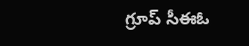గ్రూప్‌ సీఈఓ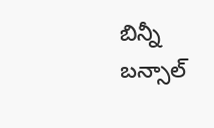బిన్నీ బన్సాల్‌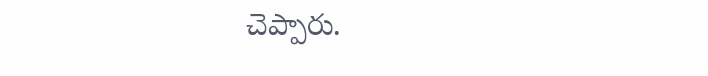చెప్పారు.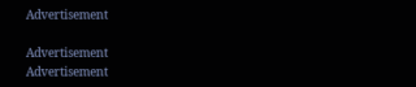Advertisement

Advertisement
Advertisement